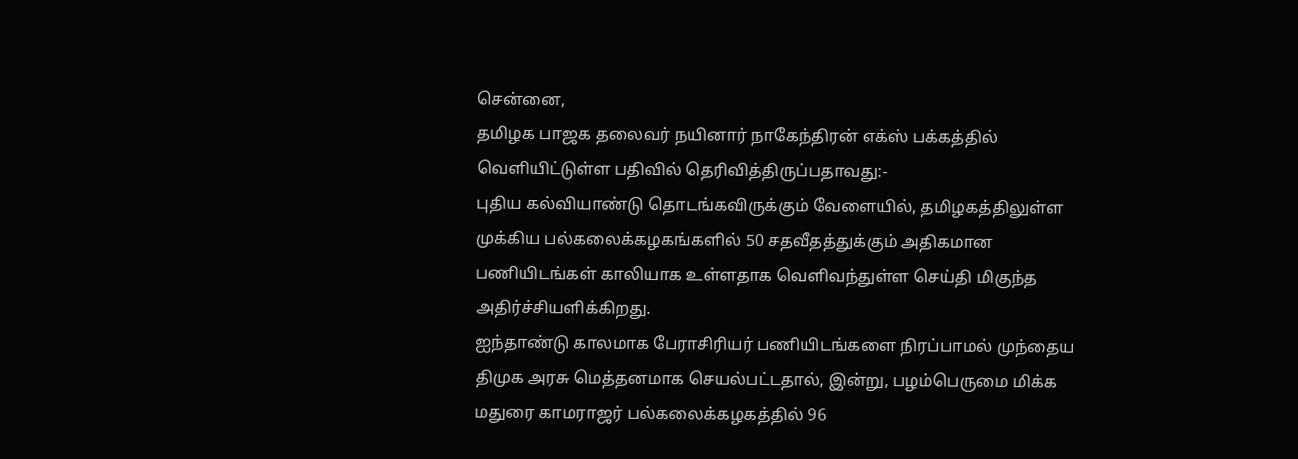சென்னை,
தமிழக பாஜக தலைவர் நயினார் நாகேந்திரன் எக்ஸ் பக்கத்தில் வெளியிட்டுள்ள பதிவில் தெரிவித்திருப்பதாவது:-
புதிய கல்வியாண்டு தொடங்கவிருக்கும் வேளையில், தமிழகத்திலுள்ள முக்கிய பல்கலைக்கழகங்களில் 50 சதவீதத்துக்கும் அதிகமான பணியிடங்கள் காலியாக உள்ளதாக வெளிவந்துள்ள செய்தி மிகுந்த அதிர்ச்சியளிக்கிறது.
ஐந்தாண்டு காலமாக பேராசிரியர் பணியிடங்களை நிரப்பாமல் முந்தைய திமுக அரசு மெத்தனமாக செயல்பட்டதால், இன்று, பழம்பெருமை மிக்க மதுரை காமராஜர் பல்கலைக்கழகத்தில் 96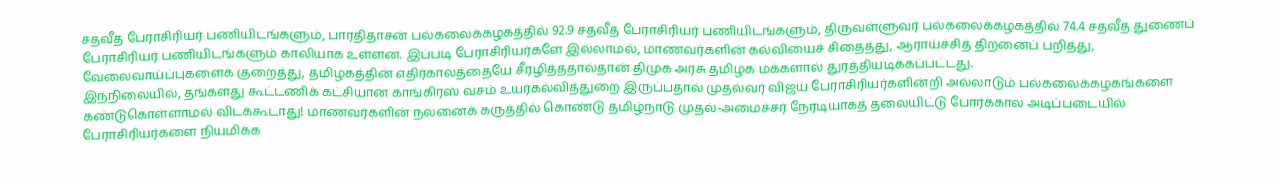சதவீத பேராசிரியர் பணியிடங்களும், பாரதிதாசன் பல்கலைக்கழகத்தில் 92.9 சதவீத பேராசிரியர் பணியிடங்களும், திருவள்ளுவர் பல்கலைக்கழகத்தில் 74.4 சதவீத துணைப் பேராசிரியர் பணியிடங்களும் காலியாக உள்ளன. இப்படி பேராசிரியர்களே இல்லாமல், மாணவர்களின் கல்வியைச் சிதைத்து, ஆராய்ச்சித் திறனைப் பறித்து, வேலைவாய்ப்புகளைக் குறைத்து, தமிழகத்தின் எதிர்காலத்தையே சீரழித்ததால்தான் திமுக அரசு தமிழக மக்களால் துரத்தியடிக்கப்பட்டது.
இந்நிலையில், தங்களது கூட்டணிக் கட்சியான காங்கிரஸ் வசம் உயர்கல்வித்துறை இருப்பதால் முதல்வர் விஜய் பேராசிரியர்களின்றி அல்லாடும் பல்கலைக்கழகங்களை கண்டுகொள்ளாமல் விடக்கூடாது! மாணவர்களின் நலனைக் கருத்தில் கொண்டு தமிழ்நாடு முதல்-அமைச்சர் நேரடியாகத் தலையிட்டு போர்க்கால அடிப்படையில் பேராசிரியர்களை நியமிக்க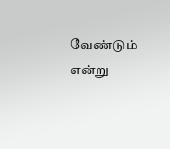வேண்டும் என்று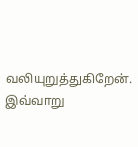வலியுறுத்துகிறேன். இவ்வாறு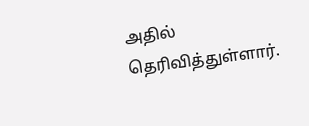அதில் தெரிவித்துள்ளார்.